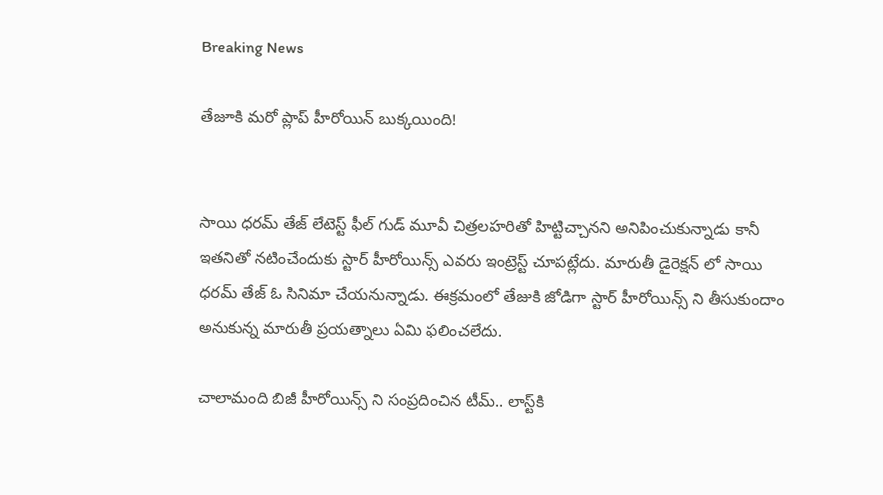Breaking News

తేజూకి మరో ప్లాప్ హీరోయిన్ బుక్కయింది!


సాయి ధరమ్ తేజ్ లేటెస్ట్ ఫీల్ గుడ్ మూవీ చిత్రలహరితో హిట్టిచ్చానని అనిపించుకున్నాడు కానీ ఇతనితో నటించేందుకు స్టార్ హీరోయిన్స్ ఎవరు ఇంట్రెస్ట్ చూపట్లేదు. మారుతీ డైరెక్షన్ లో సాయి ధరమ్ తేజ్ ఓ సినిమా చేయనున్నాడు. ఈక్రమంలో తేజుకి జోడిగా స్టార్ హీరోయిన్స్ ని తీసుకుందాం అనుకున్న మారుతీ ప్రయత్నాలు ఏమి ఫలించలేదు.

చాలామంది బిజీ హీరోయిన్స్ ని సంప్రదించిన టీమ్.. లాస్ట్‌కి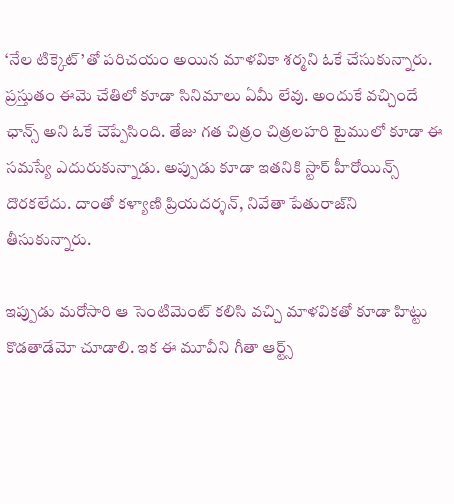‘నేల టిక్కెట్’తో పరిచయం అయిన మాళవికా శర్మని ఓకే చేసుకున్నారు. ప్రస్తుతం ఈమె చేతిలో కూడా సినిమాలు ఏమీ లేవు. అందుకే వచ్చిందే ఛాన్స్ అని ఓకే చెప్పేసింది. తేజు గత చిత్రం చిత్రలహరి టైములో కూడా ఈ సమస్యే ఎదురుకున్నాడు. అప్పుడు కూడా ఇతనికి స్టార్ హీరోయిన్స్ దొరకలేదు. దాంతో కళ్యాణి ప్రియదర్శన్‌, నివేతా పేతురాజ్‌ని తీసుకున్నారు.

ఇప్పుడు మరోసారి ఆ సెంటిమెంట్‌ కలిసి వచ్చి మాళవికతో కూడా హిట్టు కొడతాడేమో చూడాలి. ఇక ఈ మూవీని గీతా ఆర్ట్స్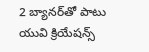2 బ్యానర్‌తో పాటు యువి క్రియేషన్స్‌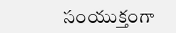సంయుక్తంగా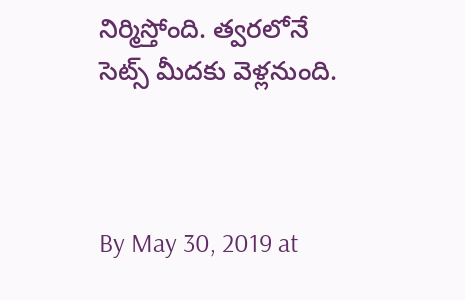నిర్మిస్తోంది. త్వరలోనే సెట్స్ మీదకు వెళ్లనుంది.



By May 30, 2019 at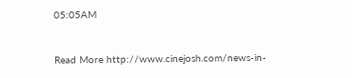05:05AM


Read More http://www.cinejosh.com/news-in-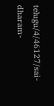telugu/4/46127/sai-dharam-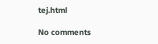tej.html

No comments